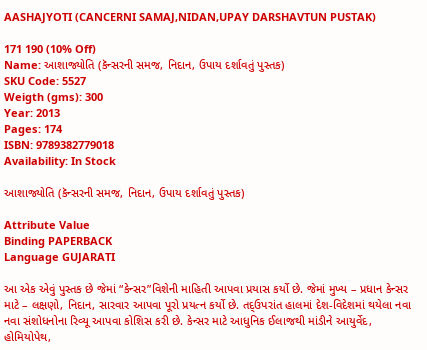AASHAJYOTI (CANCERNI SAMAJ,NIDAN,UPAY DARSHAVTUN PUSTAK)

171 190 (10% Off)
Name: આશાજ્યોતિ (કૅન્સરની સમજ, નિદાન, ઉપાય દર્શાવતું પુસ્તક)
SKU Code: 5527
Weigth (gms): 300
Year: 2013
Pages: 174
ISBN: 9789382779018
Availability: In Stock

આશાજ્યોતિ (કૅન્સરની સમજ, નિદાન, ઉપાય દર્શાવતું પુસ્તક)

Attribute Value
Binding PAPERBACK
Language GUJARATI

આ એક એવું પુસ્તક છે જેમાં “કેન્સર”વિશેની માહિતી આપવા પ્રયાસ કર્યો છે. જેમાં મુખ્ય – પ્રધાન કેન્સર માટે – લક્ષણો, નિદાન, સારવાર આપવા પૂરો પ્રયત્ન કર્યો છે. તદ્ઉપરાંત હાલમાં દેશ-વિદેશમાં થયેલા નવા નવા સંશોધનોના રિવ્યૂ આપવા કોશિસ કરી છે. કેન્સર માટે આધુનિક ઈલાજથી માંડીને આયુર્વેદ, હોમિયોપેથ,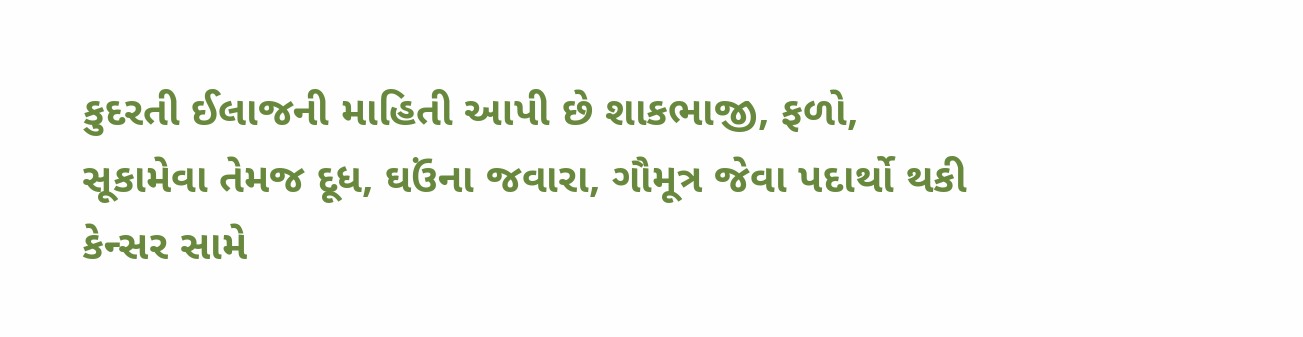કુદરતી ઈલાજની માહિતી આપી છે શાકભાજી, ફળો, સૂકામેવા તેમજ દૂધ, ઘઉંના જવારા, ગૌમૂત્ર જેવા પદાર્થો થકી કેન્સર સામે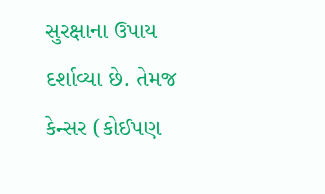સુરક્ષાના ઉપાય દર્શાવ્યા છે. તેમજ કેન્સર (કોઈપણ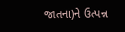જાતના)ને ઉત્પન્ન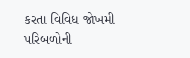કરતા વિવિધ જોખમી પરિબળોની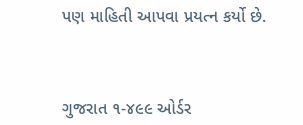પણ માહિતી આપવા પ્રયત્ન કર્યો છે.



ગુજરાત ૧-૪૯૯ ઓર્ડર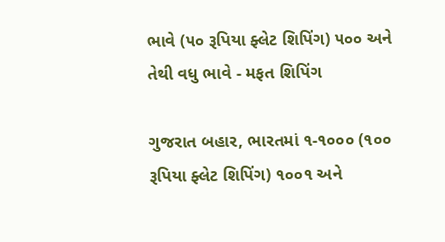ભાવે (૫૦ રૂપિયા ફ્લેટ શિપિંગ) ૫૦૦ અને તેથી વધુ ભાવે - મફત શિપિંગ

ગુજરાત બહાર, ભારતમાં ૧-૧૦૦૦ (૧૦૦ રૂપિયા ફ્લેટ શિપિંગ) ૧૦૦૧ અને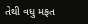તેથી વધુ મફત